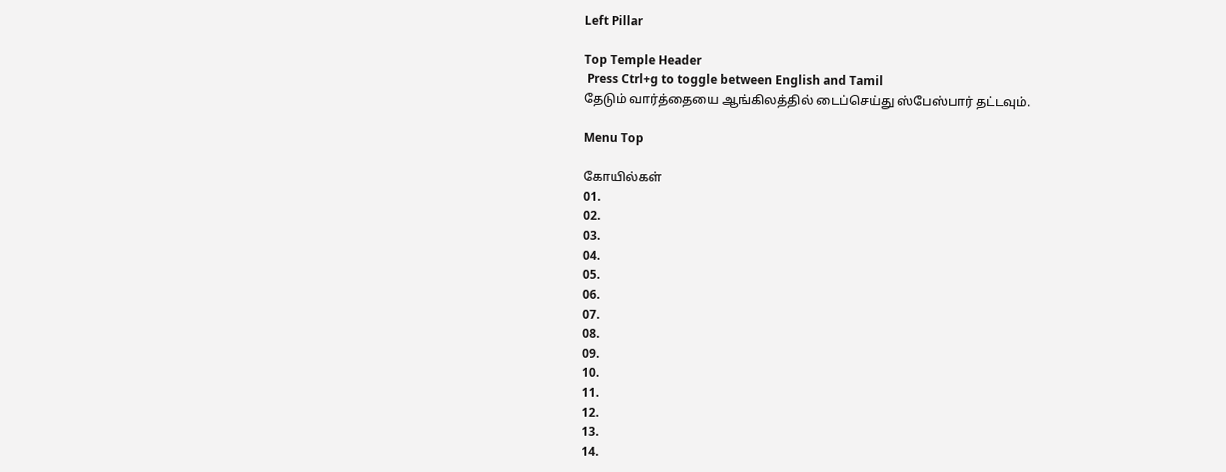Left Pillar

Top Temple Header
 Press Ctrl+g to toggle between English and Tamil
தேடும் வார்த்தையை ஆங்கிலத்தில் டைப்செய்து ஸ்பேஸ்பார் தட்டவும்.

Menu Top

கோயில்கள்
01.
02.
03.
04.
05.
06.
07.
08.
09.
10.
11.
12.
13.
14.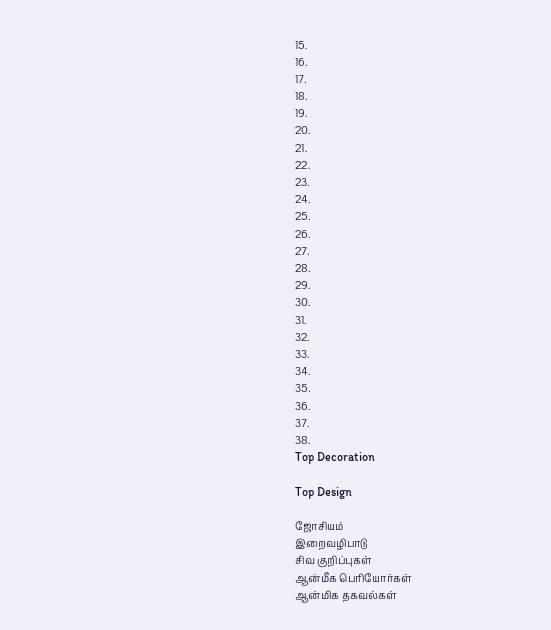15.
16.
17.
18.
19.
20.
21.
22.
23.
24.
25.
26.
27.
28.
29.
30.
31.
32.
33.
34.
35.
36.
37.
38.
Top Decoration

Top Design

ஜோசியம்
இறைவழிபாடு
சிவ குறிப்புகள்
ஆன்மீக பெரியோர்கள்
ஆன்மிக தகவல்கள்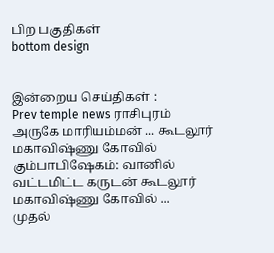பிற பகுதிகள்
bottom design


இன்றைய செய்திகள் :
Prev temple news ராசிபுரம் அருகே மாரியம்மன் ... கூடலூர் மகாவிஷ்ணு கோவில் கும்பாபிஷேகம்: வானில் வட்டமிட்ட கருடன் கூடலூர் மகாவிஷ்ணு கோவில் ...
முதல்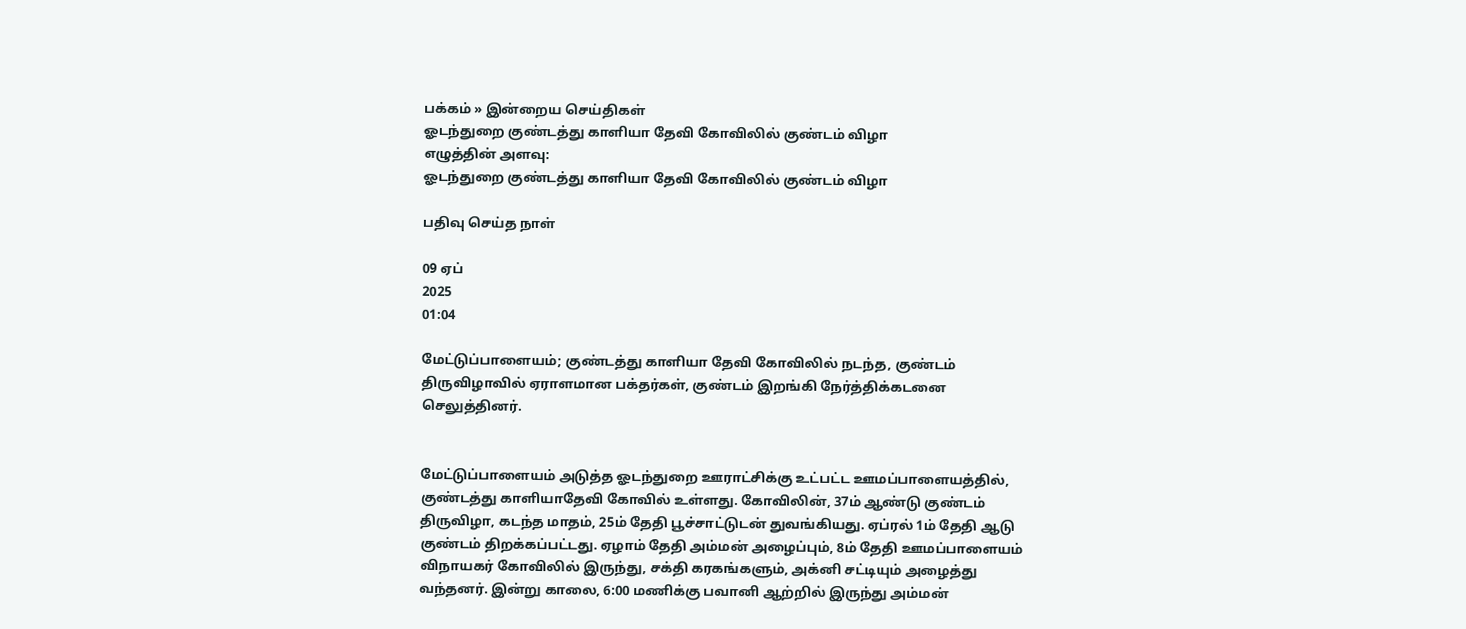பக்கம் » இன்றைய செய்திகள்
ஓடந்துறை குண்டத்து காளியா தேவி கோவிலில் குண்டம் விழா
எழுத்தின் அளவு:
ஓடந்துறை குண்டத்து காளியா தேவி கோவிலில் குண்டம் விழா

பதிவு செய்த நாள்

09 ஏப்
2025
01:04

மேட்டுப்பாளையம்; குண்டத்து காளியா தேவி கோவிலில் நடந்த, குண்டம் திருவிழாவில் ஏராளமான பக்தர்கள், குண்டம் இறங்கி நேர்த்திக்கடனை செலுத்தினர்.


மேட்டுப்பாளையம் அடுத்த ஓடந்துறை ஊராட்சிக்கு உட்பட்ட ஊமப்பாளையத்தில், குண்டத்து காளியாதேவி கோவில் உள்ளது. கோவிலின், 37ம் ஆண்டு குண்டம் திருவிழா, கடந்த மாதம், 25ம் தேதி பூச்சாட்டுடன் துவங்கியது. ஏப்ரல் 1ம் தேதி ஆடு குண்டம் திறக்கப்பட்டது. ஏழாம் தேதி அம்மன் அழைப்பும், 8ம் தேதி ஊமப்பாளையம் விநாயகர் கோவிலில் இருந்து, சக்தி கரகங்களும், அக்னி சட்டியும் அழைத்து வந்தனர். இன்று காலை, 6:00 மணிக்கு பவானி ஆற்றில் இருந்து அம்மன்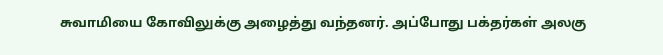சுவாமியை கோவிலுக்கு அழைத்து வந்தனர். அப்போது பக்தர்கள் அலகு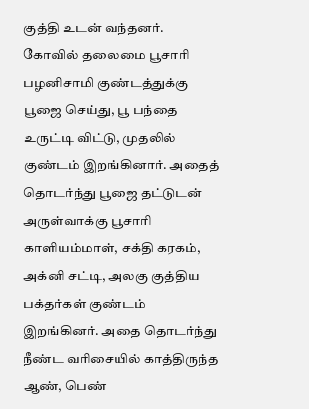குத்தி உடன் வந்தனர். கோவில் தலைமை பூசாரி பழனிசாமி குண்டத்துக்கு பூஜை செய்து, பூ பந்தை உருட்டி விட்டு, முதலில் குண்டம் இறங்கினார். அதைத் தொடர்ந்து பூஜை தட்டுடன் அருள்வாக்கு பூசாரி காளியம்மாள், சக்தி கரகம், அக்னி சட்டி, அலகு குத்திய பக்தர்கள் குண்டம் இறங்கினர். அதை தொடர்ந்து நீண்ட வரிசையில் காத்திருந்த ஆண், பெண்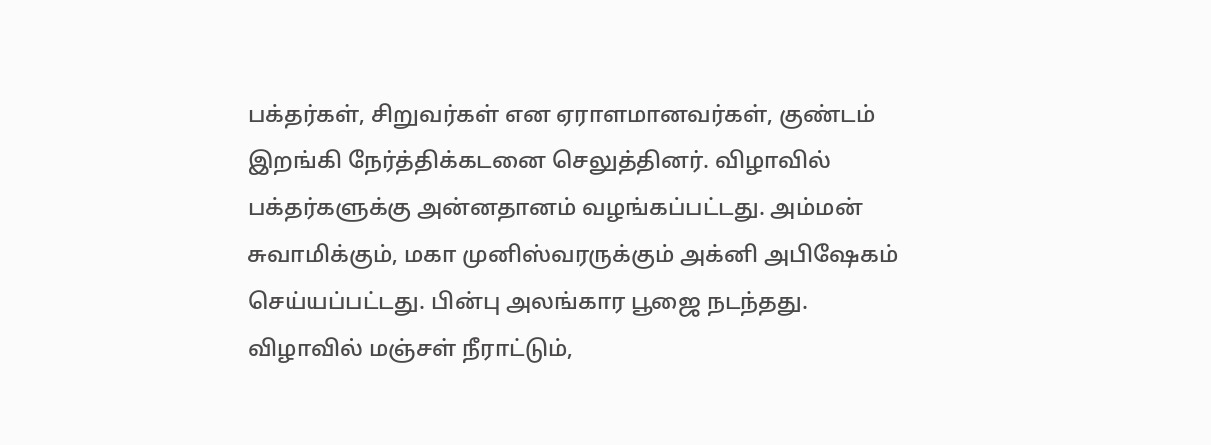பக்தர்கள், சிறுவர்கள் என ஏராளமானவர்கள், குண்டம் இறங்கி நேர்த்திக்கடனை செலுத்தினர். விழாவில் பக்தர்களுக்கு அன்னதானம் வழங்கப்பட்டது. அம்மன் சுவாமிக்கும், மகா முனிஸ்வரருக்கும் அக்னி அபிஷேகம் செய்யப்பட்டது. பின்பு அலங்கார பூஜை நடந்தது. விழாவில் மஞ்சள் நீராட்டும்,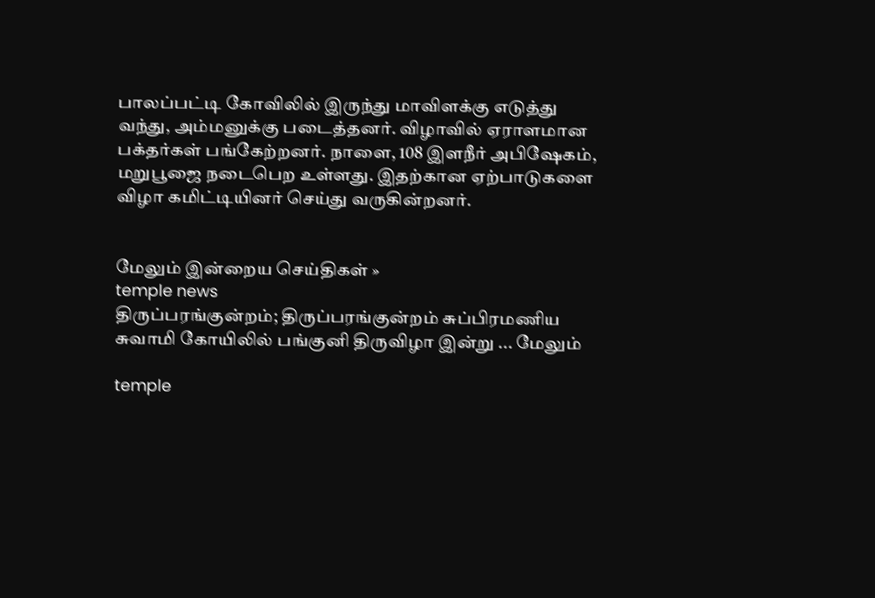பாலப்பட்டி கோவிலில் இருந்து மாவிளக்கு எடுத்து வந்து, அம்மனுக்கு படைத்தனர். விழாவில் ஏராளமான பக்தர்கள் பங்கேற்றனர். நாளை, 108 இளநீர் அபிஷேகம், மறுபூஜை நடைபெற உள்ளது. இதற்கான ஏற்பாடுகளை விழா கமிட்டியினர் செய்து வருகின்றனர்.


மேலும் இன்றைய செய்திகள் »
temple news
திருப்பரங்குன்றம்; திருப்பரங்குன்றம் சுப்பிரமணிய சுவாமி கோயிலில் பங்குனி திருவிழா இன்று ... மேலும்

temple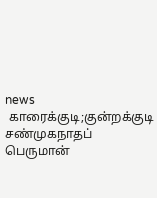news
 காரைக்குடி;குன்றக்குடி சண்முகநாதப் பெருமான்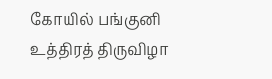கோயில் பங்குனி உத்திரத் திருவிழா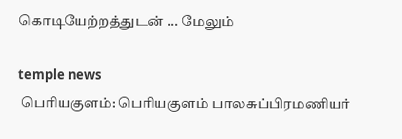கொடியேற்றத்துடன் ... மேலும்

temple news
 பெரியகுளம்: பெரியகுளம் பாலசுப்பிரமணியர்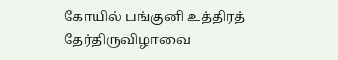கோயில் பங்குனி உத்திரத் தேர்திருவிழாவை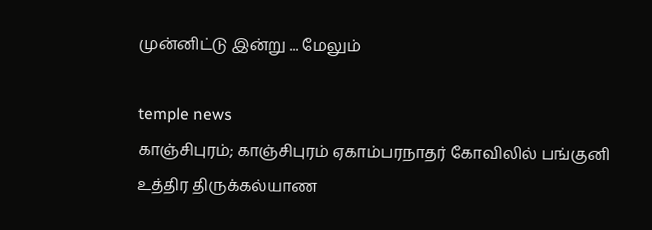முன்னிட்டு இன்று ... மேலும்

temple news
காஞ்சிபுரம்; காஞ்சிபுரம் ஏகாம்பரநாதர் கோவிலில் பங்குனி உத்திர திருக்கல்யாண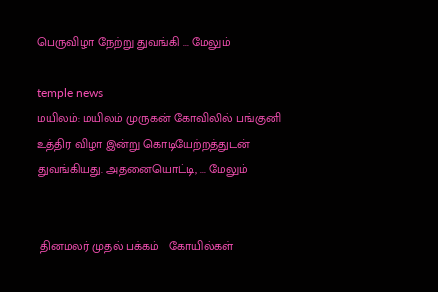பெருவிழா நேற்று துவங்கி ... மேலும்

temple news
மயிலம்: மயிலம் முருகன் கோவிலில் பங்குனி உத்திர விழா இன்று கொடியேற்றத்துடன் துவங்கியது. அதனையொட்டி, ... மேலும்


 தினமலர் முதல் பக்கம்   கோயில்கள்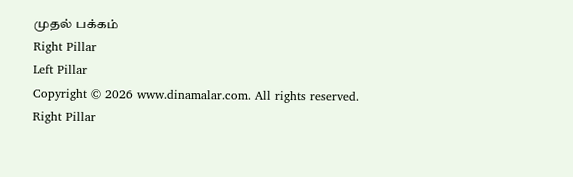முதல் பக்கம்
Right Pillar
Left Pillar
Copyright © 2026 www.dinamalar.com. All rights reserved.
Right Pillar